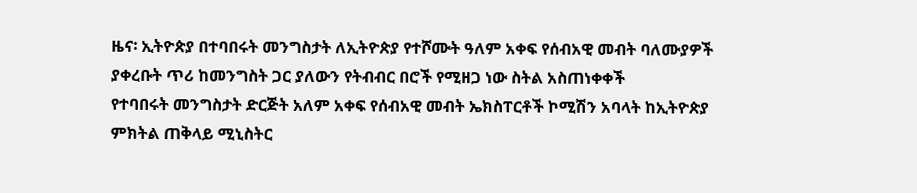ዜና፡ ኢትዮጵያ በተባበሩት መንግስታት ለኢትዮጵያ የተሾሙት ዓለም አቀፍ የሰብአዊ መብት ባለሙያዎች ያቀረቡት ጥሪ ከመንግስት ጋር ያለውን የትብብር በሮች የሚዘጋ ነው ስትል አስጠነቀቀች
የተባበሩት መንግስታት ድርጅት አለም አቀፍ የሰብአዊ መብት ኤክስፐርቶች ኮሚሽን አባላት ከኢትዮጵያ ምክትል ጠቅላይ ሚኒስትር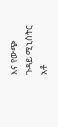እና የውጭ ጉዳይ ሚኒስትር አቶ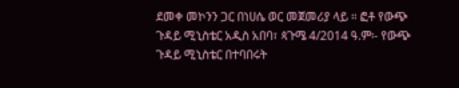ደመቀ መኮንን ጋር በነሀሴ ወር መጀመሪያ ላይ ። ፎቶ የውጭ ጉዳይ ሚኒስቴር አዲስ አበባ፣ ጳጉሜ 4/2014 ዓ.ም፡- የውጭ ጉዳይ ሚኒስቴር በተባበሩት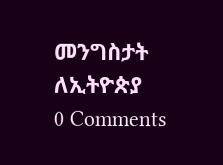መንግስታት ለኢትዮጵያ
0 Comments